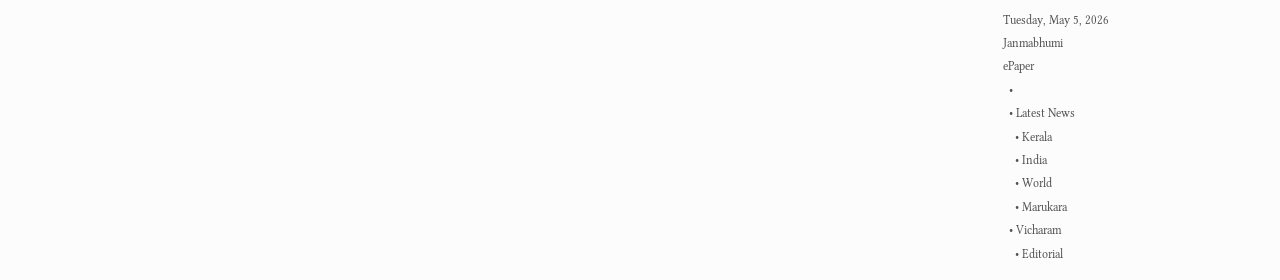Tuesday, May 5, 2026
Janmabhumi
ePaper
  •
  • Latest News
    • Kerala
    • India
    • World
    • Marukara
  • Vicharam
    • Editorial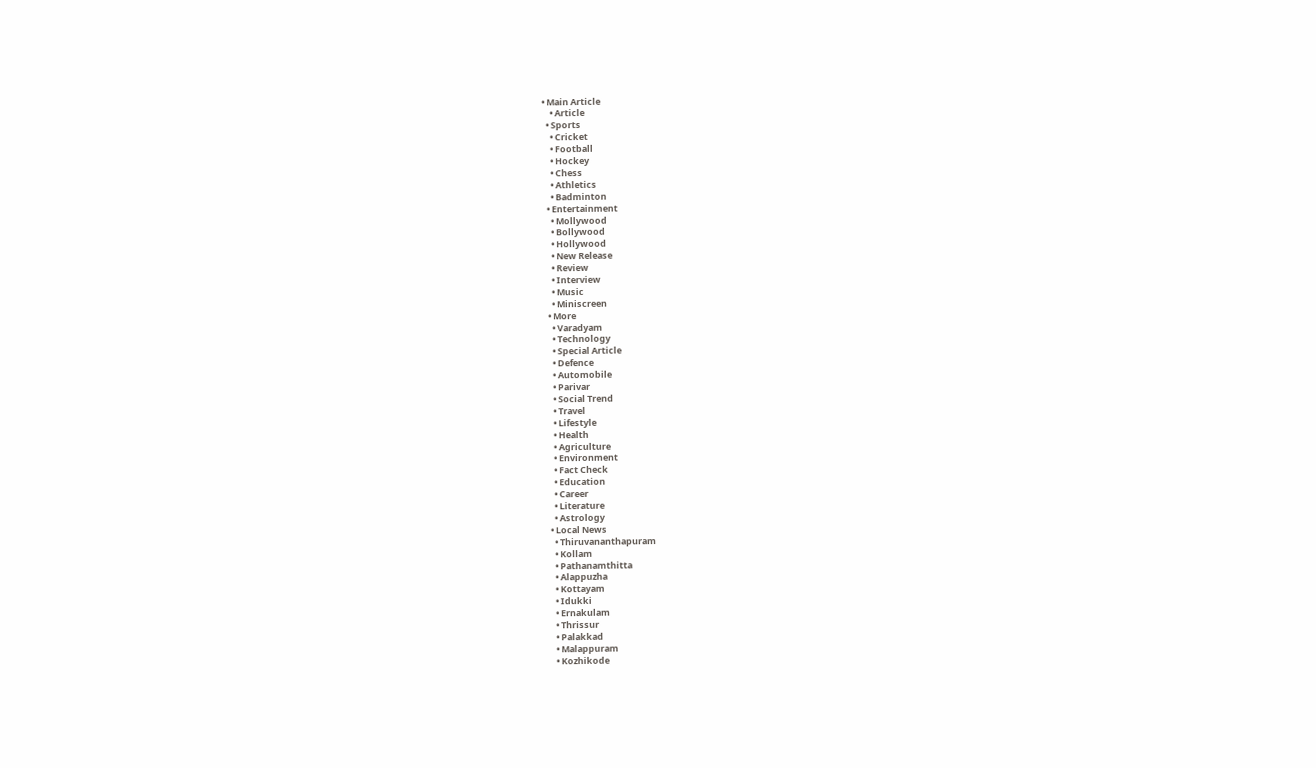• Main Article
    • Article
  • Sports
    • Cricket
    • Football
    • Hockey
    • Chess
    • Athletics
    • Badminton
  • Entertainment
    • Mollywood
    • Bollywood
    • Hollywood
    • New Release
    • Review
    • Interview
    • Music
    • Miniscreen
  • More
    • Varadyam
    • Technology
    • Special Article
    • Defence
    • Automobile
    • Parivar
    • Social Trend
    • Travel
    • Lifestyle
    • Health
    • Agriculture
    • Environment
    • Fact Check
    • Education
    • Career
    • Literature
    • Astrology
  • Local News
    • Thiruvananthapuram
    • Kollam
    • Pathanamthitta
    • Alappuzha
    • Kottayam
    • Idukki
    • Ernakulam
    • Thrissur
    • Palakkad
    • Malappuram
    • Kozhikode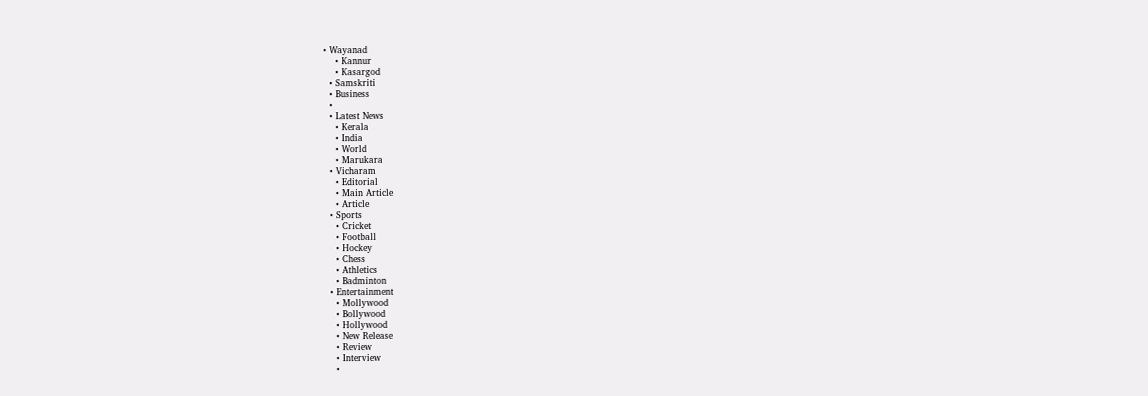• Wayanad
    • Kannur
    • Kasargod
  • Samskriti
  • Business
  •
  • Latest News
    • Kerala
    • India
    • World
    • Marukara
  • Vicharam
    • Editorial
    • Main Article
    • Article
  • Sports
    • Cricket
    • Football
    • Hockey
    • Chess
    • Athletics
    • Badminton
  • Entertainment
    • Mollywood
    • Bollywood
    • Hollywood
    • New Release
    • Review
    • Interview
    •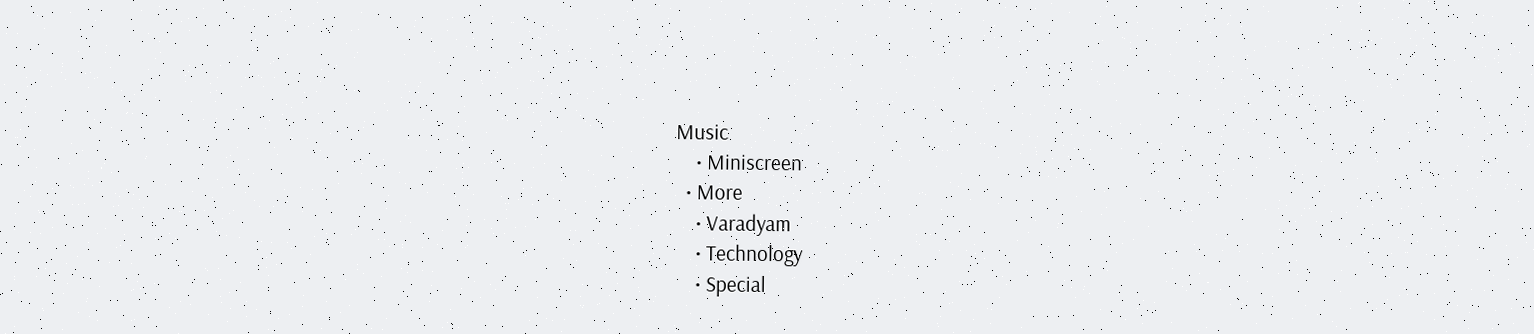Music
    • Miniscreen
  • More
    • Varadyam
    • Technology
    • Special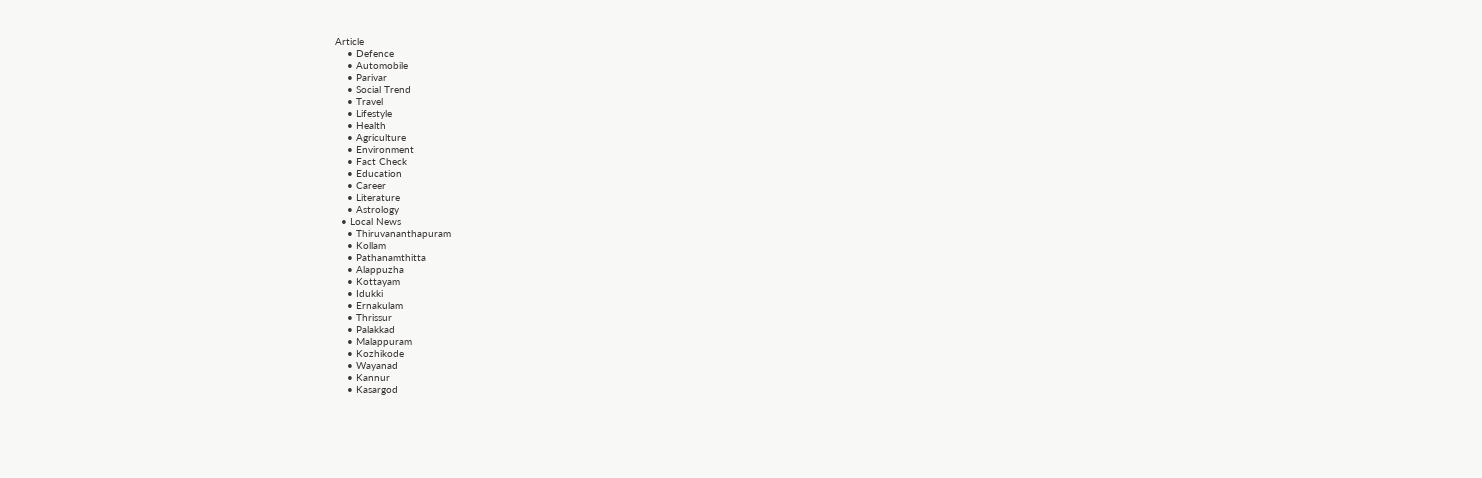Article
    • Defence
    • Automobile
    • Parivar
    • Social Trend
    • Travel
    • Lifestyle
    • Health
    • Agriculture
    • Environment
    • Fact Check
    • Education
    • Career
    • Literature
    • Astrology
  • Local News
    • Thiruvananthapuram
    • Kollam
    • Pathanamthitta
    • Alappuzha
    • Kottayam
    • Idukki
    • Ernakulam
    • Thrissur
    • Palakkad
    • Malappuram
    • Kozhikode
    • Wayanad
    • Kannur
    • Kasargod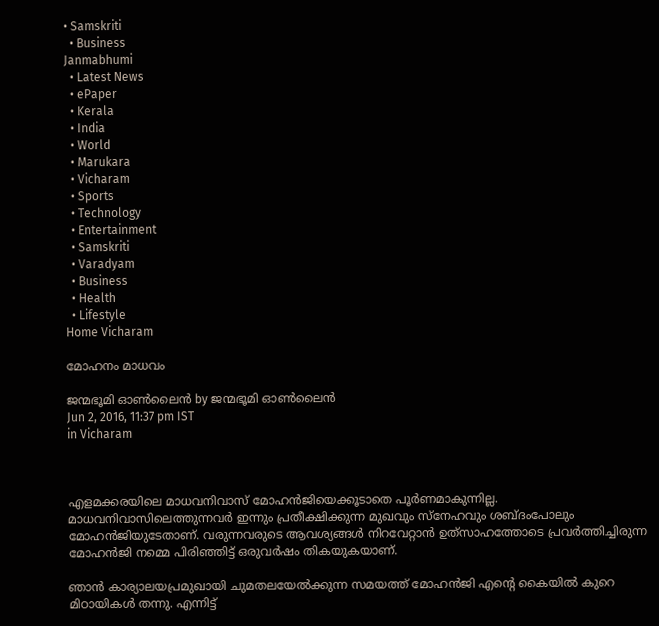• Samskriti
  • Business
Janmabhumi
  • Latest News
  • ePaper
  • Kerala
  • India
  • World
  • Marukara
  • Vicharam
  • Sports
  • Technology
  • Entertainment
  • Samskriti
  • Varadyam
  • Business
  • Health
  • Lifestyle
Home Vicharam

മോഹനം മാധവം

ജന്മഭൂമി ഓണ്‍ലൈന്‍ by ജന്മഭൂമി ഓണ്‍ലൈന്‍
Jun 2, 2016, 11:37 pm IST
in Vicharam



എളമക്കരയിലെ മാധവനിവാസ് മോഹന്‍ജിയെക്കൂടാതെ പൂര്‍ണമാകുന്നില്ല. മാധവനിവാസിലെത്തുന്നവര്‍ ഇന്നും പ്രതീക്ഷിക്കുന്ന മുഖവും സ്‌നേഹവും ശബ്ദംപോലും മോഹന്‍ജിയുടേതാണ്. വരുന്നവരുടെ ആവശ്യങ്ങള്‍ നിറവേറ്റാന്‍ ഉത്‌സാഹത്തോടെ പ്രവര്‍ത്തിച്ചിരുന്ന മോഹന്‍ജി നമ്മെ പിരിഞ്ഞിട്ട് ഒരുവര്‍ഷം തികയുകയാണ്.

ഞാന്‍ കാര്യാലയപ്രമുഖായി ചുമതലയേല്‍ക്കുന്ന സമയത്ത് മോഹന്‍ജി എന്റെ കൈയില്‍ കുറെ മിഠായികള്‍ തന്നു. എന്നിട്ട്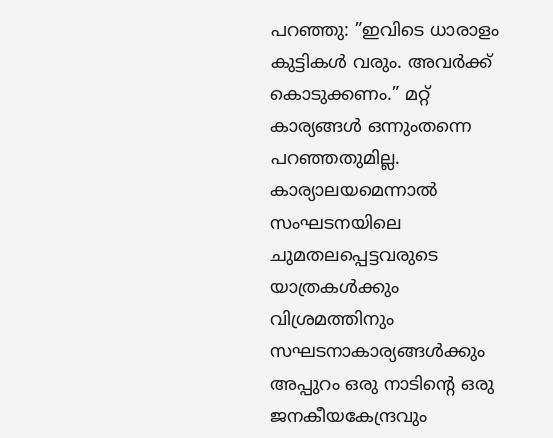പറഞ്ഞു: ”ഇവിടെ ധാരാളം കുട്ടികള്‍ വരും. അവര്‍ക്ക് കൊടുക്കണം.” മറ്റ് കാര്യങ്ങള്‍ ഒന്നുംതന്നെ പറഞ്ഞതുമില്ല. കാര്യാലയമെന്നാല്‍ സംഘടനയിലെ ചുമതലപ്പെട്ടവരുടെ യാത്രകള്‍ക്കും വിശ്രമത്തിനും സഘടനാകാര്യങ്ങള്‍ക്കും അപ്പുറം ഒരു നാടിന്റെ ഒരു ജനകീയകേന്ദ്രവും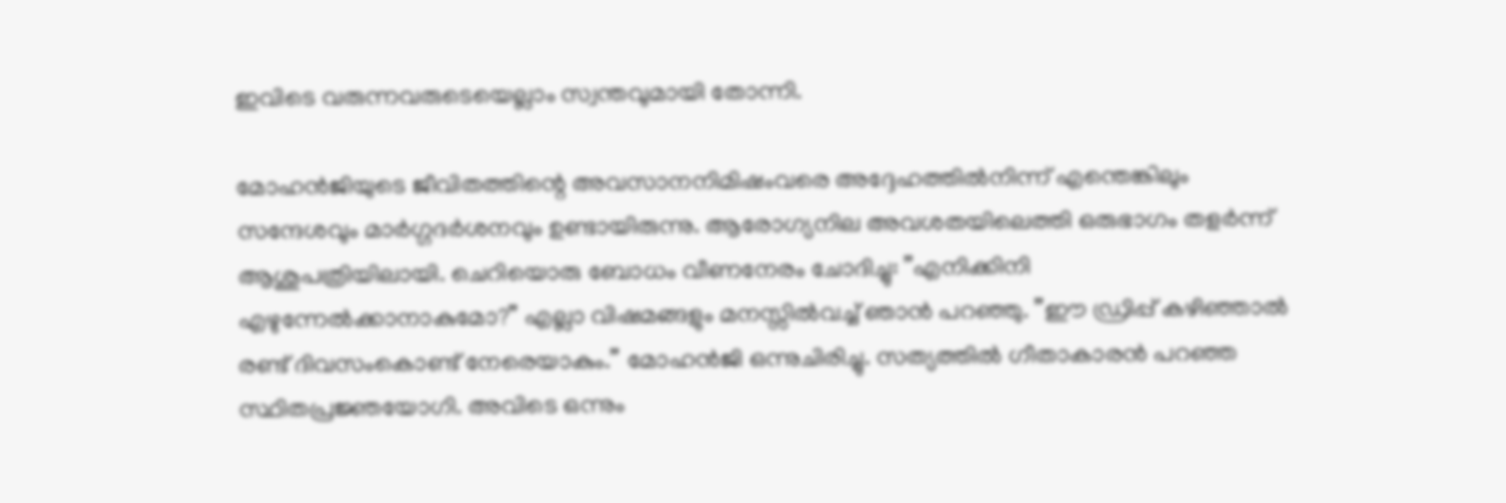ഇവിടെ വരുന്നവരുടെയെല്ലാം സ്വന്തവുമായി തോന്നി.

മോഹന്‍ജിയുടെ ജീവിതത്തിന്റെ അവസാനനിമിഷംവരെ അദ്ദേഹത്തില്‍നിന്ന് എന്തെങ്കിലും സന്ദേശവും മാര്‍ഗ്ഗദര്‍ശനവും ഉണ്ടായിരുന്നു. ആരോഗ്യനില അവശതയിലെത്തി ഒരുഭാഗം തളര്‍ന്ന് ആശുപത്രിയിലായി. ചെറിയൊരു ബോധം വീണനേരം ചോദിച്ചു: ”എനിക്കിനി എഴുന്നേല്‍ക്കാനാകുമോ?” എല്ലാ വിഷമങ്ങളും മനസ്സില്‍വച്ച് ഞാന്‍ പറഞ്ഞു. ”ഈ ഡ്രിപ്പ് കഴിഞ്ഞാല്‍ രണ്ട് ദിവസംകൊണ്ട് നേരെയാകും.” മോഹന്‍ജി ഒന്നുചിരിച്ചു. സത്യത്തില്‍ ഗീതാകാരന്‍ പറഞ്ഞ സ്ഥിതപ്രജ്ഞയോഗി. അവിടെ ഒന്നും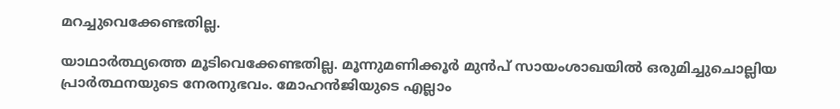മറച്ചുവെക്കേണ്ടതില്ല.

യാഥാര്‍ത്ഥ്യത്തെ മൂടിവെക്കേണ്ടതില്ല. മൂന്നുമണിക്കൂര്‍ മുന്‍പ് സായംശാഖയില്‍ ഒരുമിച്ചുചൊല്ലിയ പ്രാര്‍ത്ഥനയുടെ നേരനുഭവം. മോഹന്‍ജിയുടെ എല്ലാം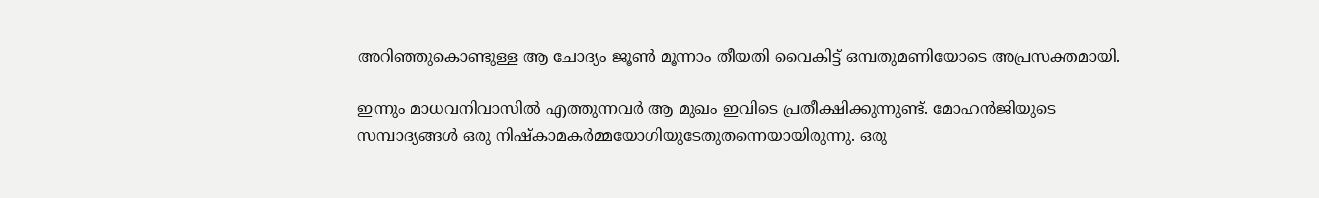അറിഞ്ഞുകൊണ്ടുള്ള ആ ചോദ്യം ജൂണ്‍ മൂന്നാം തീയതി വൈകിട്ട് ഒമ്പതുമണിയോടെ അപ്രസക്തമായി.

ഇന്നും മാധവനിവാസില്‍ എത്തുന്നവര്‍ ആ മുഖം ഇവിടെ പ്രതീക്ഷിക്കുന്നുണ്ട്. മോഹന്‍ജിയുടെ സമ്പാദ്യങ്ങള്‍ ഒരു നിഷ്‌കാമകര്‍മ്മയോഗിയുടേതുതന്നെയായിരുന്നു. ഒരു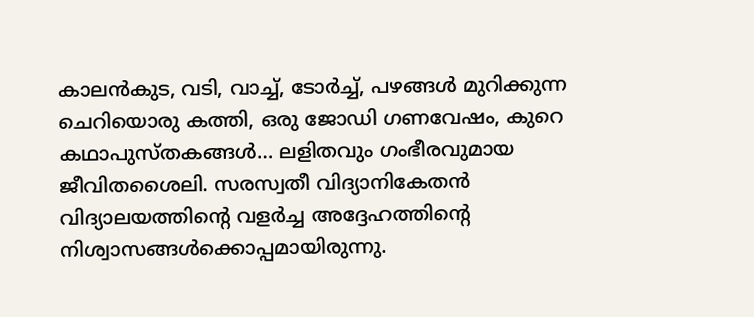കാലന്‍കുട, വടി, വാച്ച്, ടോര്‍ച്ച്, പഴങ്ങള്‍ മുറിക്കുന്ന ചെറിയൊരു കത്തി, ഒരു ജോഡി ഗണവേഷം, കുറെ കഥാപുസ്തകങ്ങള്‍… ലളിതവും ഗംഭീരവുമായ ജീവിതശൈലി. സരസ്വതീ വിദ്യാനികേതന്‍ വിദ്യാലയത്തിന്റെ വളര്‍ച്ച അദ്ദേഹത്തിന്റെ നിശ്വാസങ്ങള്‍ക്കൊപ്പമായിരുന്നു.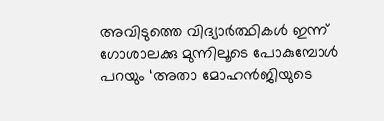അവിടുത്തെ വിദ്യാര്‍ത്ഥികള്‍ ഇന്ന് ഗോശാലക്കു മുന്നിലൂടെ പോകുമ്പോള്‍ പറയും ‘അതാ മോഹന്‍ജിയുടെ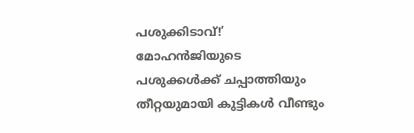പശുക്കിടാവ്!’ മോഹന്‍ജിയുടെ പശുക്കള്‍ക്ക് ചപ്പാത്തിയും തീറ്റയുമായി കുട്ടികള്‍ വീണ്ടും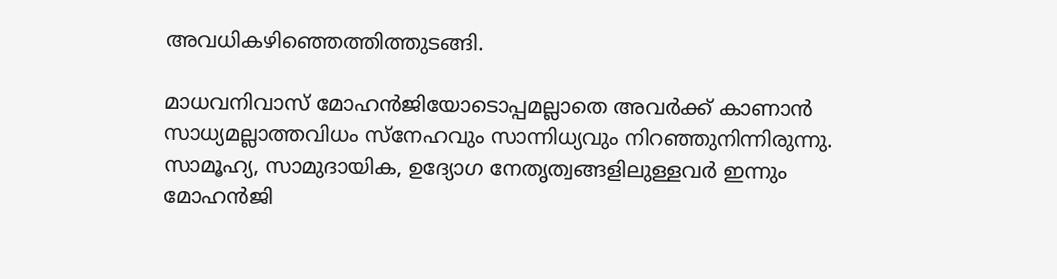അവധികഴിഞ്ഞെത്തിത്തുടങ്ങി.

മാധവനിവാസ് മോഹന്‍ജിയോടൊപ്പമല്ലാതെ അവര്‍ക്ക് കാണാന്‍ സാധ്യമല്ലാത്തവിധം സ്‌നേഹവും സാന്നിധ്യവും നിറഞ്ഞുനിന്നിരുന്നു. സാമൂഹ്യ, സാമുദായിക, ഉദ്യോഗ നേതൃത്വങ്ങളിലുള്ളവര്‍ ഇന്നും മോഹന്‍ജി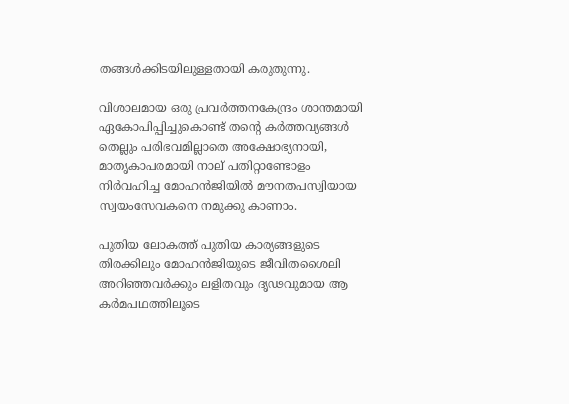തങ്ങള്‍ക്കിടയിലുള്ളതായി കരുതുന്നു.

വിശാലമായ ഒരു പ്രവര്‍ത്തനകേന്ദ്രം ശാന്തമായി ഏകോപിപ്പിച്ചുകൊണ്ട് തന്റെ കര്‍ത്തവ്യങ്ങള്‍ തെല്ലും പരിഭവമില്ലാതെ അക്ഷോഭ്യനായി, മാതൃകാപരമായി നാല് പതിറ്റാണ്ടോളം നിര്‍വഹിച്ച മോഹന്‍ജിയില്‍ മൗനതപസ്വിയായ സ്വയംസേവകനെ നമുക്കു കാണാം.

പുതിയ ലോകത്ത് പുതിയ കാര്യങ്ങളുടെ തിരക്കിലും മോഹന്‍ജിയുടെ ജീവിതശൈലി അറിഞ്ഞവര്‍ക്കും ലളിതവും ദൃഢവുമായ ആ കര്‍മപഥത്തിലൂടെ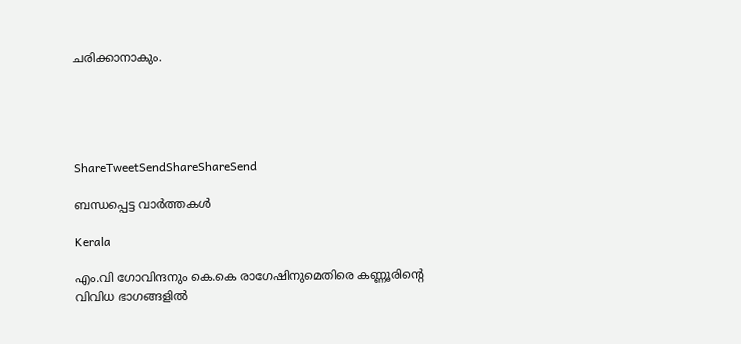ചരിക്കാനാകും.





ShareTweetSendShareShareSend

ബന്ധപ്പെട്ട വാര്‍ത്തകള്‍

Kerala

എം.വി ഗോവിന്ദനും കെ.കെ രാഗേഷിനുമെതിരെ കണ്ണൂരിന്റെ വിവിധ ഭാഗങ്ങളില്‍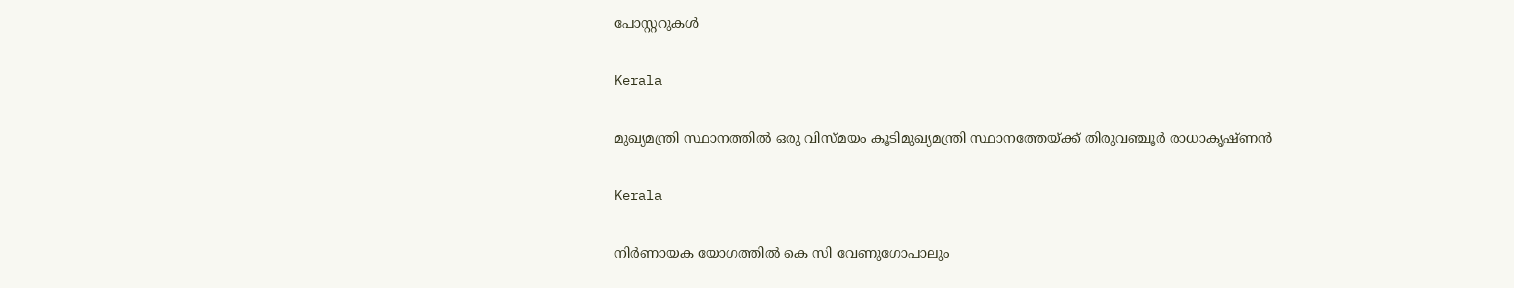പോസ്റ്ററുകള്‍

Kerala

മുഖ്യമന്ത്രി സ്ഥാനത്തില്‍ ഒരു വിസ്മയം കൂടിമുഖ്യമന്ത്രി സ്ഥാനത്തേയ്‌ക്ക് തിരുവഞ്ചൂര്‍ രാധാകൃഷ്ണന്‍

Kerala

നിര്‍ണായക യോഗത്തില്‍ കെ സി വേണുഗോപാലും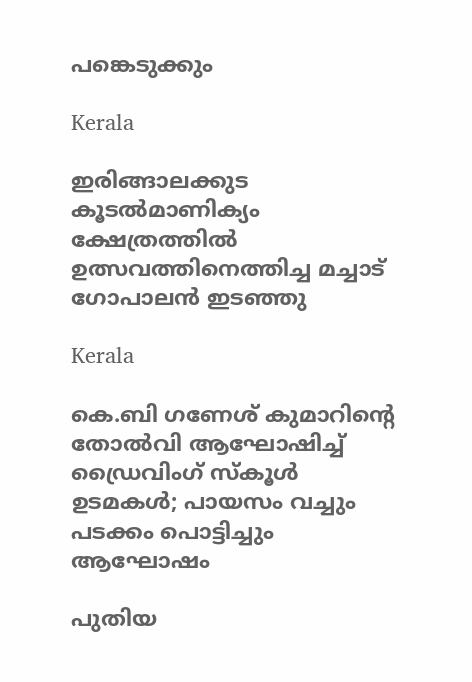പങ്കെടുക്കും

Kerala

ഇരിങ്ങാലക്കുട കൂടല്‍മാണിക്യം ക്ഷേത്രത്തില്‍ ഉത്സവത്തിനെത്തിച്ച മച്ചാട് ഗോപാലന്‍ ഇടഞ്ഞു

Kerala

കെ.ബി ഗണേശ് കുമാറിന്റെ തോൽവി ആഘോഷിച്ച് ഡ്രൈവിംഗ് സ്കൂൾ ഉടമകൾ; പായസം വച്ചും പടക്കം പൊട്ടിച്ചും ആഘോഷം

പുതിയ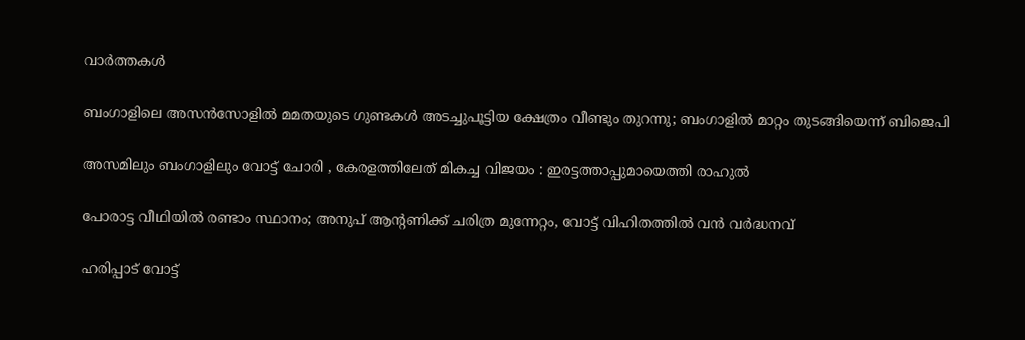വാര്‍ത്തകള്‍

ബംഗാളിലെ അസൻസോളിൽ മമതയുടെ ഗുണ്ടകൾ അടച്ചുപൂട്ടിയ ക്ഷേത്രം വീണ്ടും തുറന്നു; ബംഗാളിൽ മാറ്റം തുടങ്ങിയെന്ന് ബിജെപി

അസമിലും ബംഗാളിലും വോട്ട് ചോരി , കേരളത്തിലേത് മികച്ച വിജയം : ഇരട്ടത്താപ്പുമായെത്തി രാഹുൽ

പോരാട്ട വീഥിയില്‍ രണ്ടാം സ്ഥാനം; അനുപ് ആന്റണിക്ക് ചരിത്ര മുന്നേറ്റം, വോട്ട് വിഹിതത്തിൽ വൻ വർദ്ധനവ്

ഹരിപ്പാട് വോട്ട്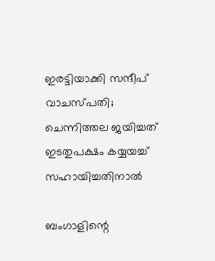ഇരട്ടിയാക്കി സന്ദീപ് വാചസ്പതി; ചെന്നിത്തല ജയിച്ചത് ഇടതുപക്ഷം കയ്യയച്ച് സഹായിച്ചതിനാൽ

ബംഗാളിന്റെ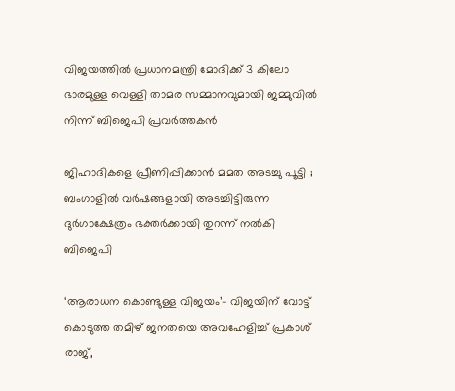വിജയത്തിൽ പ്രധാനമന്ത്രി മോദിക്ക് 3 കിലോ ഭാരമുള്ള വെള്ളി താമര സമ്മാനവുമായി ജമ്മുവിൽ നിന്ന് ബിജെപി പ്രവർത്തകൻ

ജിഹാദികളെ പ്രീണിപ്പിക്കാൻ മമത അടച്ചു പൂട്ടി ; ബംഗാളിൽ വർഷങ്ങളായി അടച്ചിട്ടിരുന്ന ദുർഗാക്ഷേത്രം ഭക്തർക്കായി തുറന്ന് നൽകി ബിജെപി

‘ആരാധന കൊണ്ടുള്ള വിജയം’- വിജയിന് വോട്ട് കൊടുത്ത തമിഴ് ജനതയെ അവഹേളിച്ച് പ്രകാശ് രാജ്,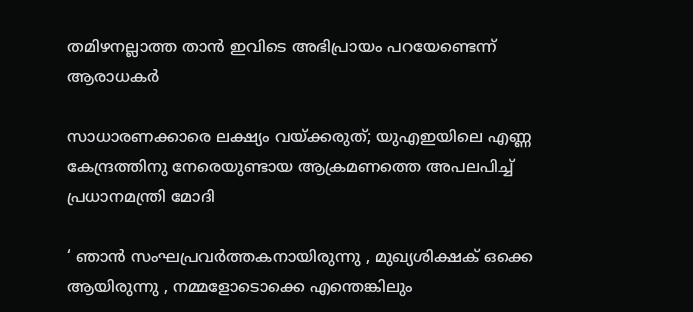തമിഴനല്ലാത്ത താൻ ഇവിടെ അഭിപ്രായം പറയേണ്ടെന്ന് ആരാധകർ

സാധാരണക്കാരെ ലക്ഷ്യം വയ്‌ക്കരുത്; യുഎഇയിലെ എണ്ണ കേന്ദ്രത്തിനു നേരെയുണ്ടായ ആക്രമണത്തെ അപലപിച്ച് പ്രധാനമന്ത്രി മോദി

‘ ഞാന്‍ സംഘപ്രവര്‍ത്തകനായിരുന്നു , മുഖ്യശിക്ഷക് ഒക്കെ ആയിരുന്നു , നമ്മളോടൊക്കെ എന്തെങ്കിലും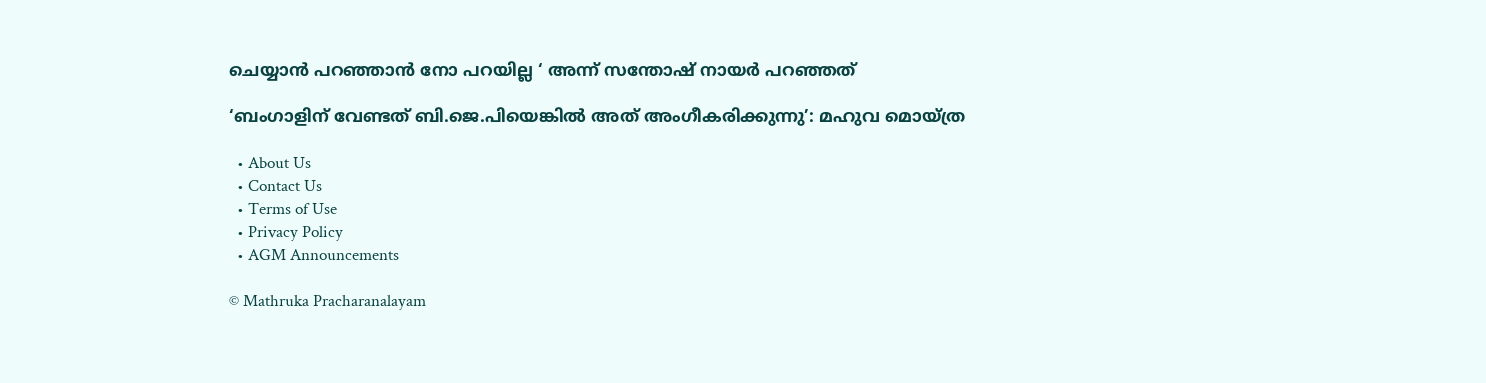ചെയ്യാൻ പറഞ്ഞാൻ നോ പറയില്ല ‘ അന്ന് സന്തോഷ് നായർ പറഞ്ഞത്

‘ബംഗാളിന് വേണ്ടത് ബി.ജെ.പിയെങ്കിൽ അത് അംഗീകരിക്കുന്നു’: മഹുവ മൊയ്ത്ര

  • About Us
  • Contact Us
  • Terms of Use
  • Privacy Policy
  • AGM Announcements

© Mathruka Pracharanalayam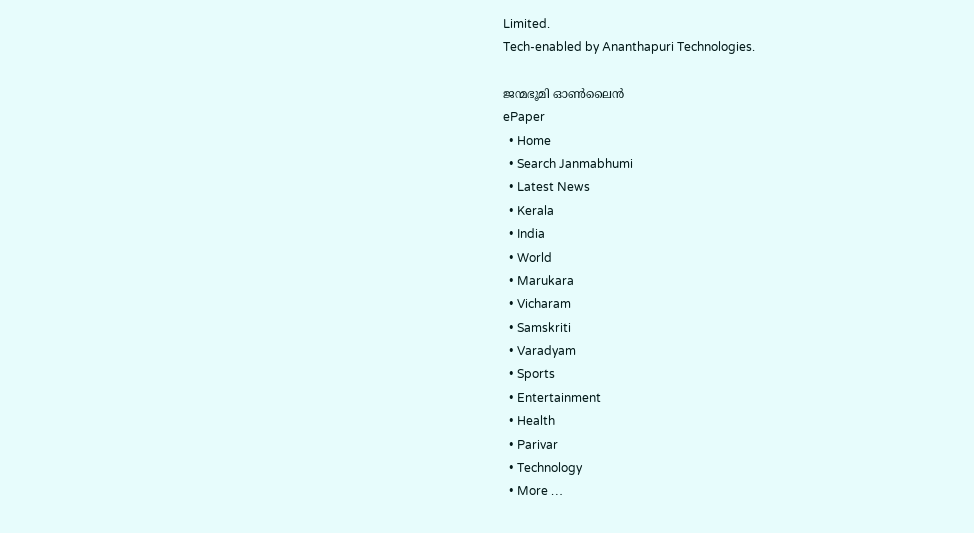Limited.
Tech-enabled by Ananthapuri Technologies.

ജന്മഭൂമി ഓണ്‍ലൈന്‍
ePaper
  • Home
  • Search Janmabhumi
  • Latest News
  • Kerala
  • India
  • World
  • Marukara
  • Vicharam
  • Samskriti
  • Varadyam
  • Sports
  • Entertainment
  • Health
  • Parivar
  • Technology
  • More …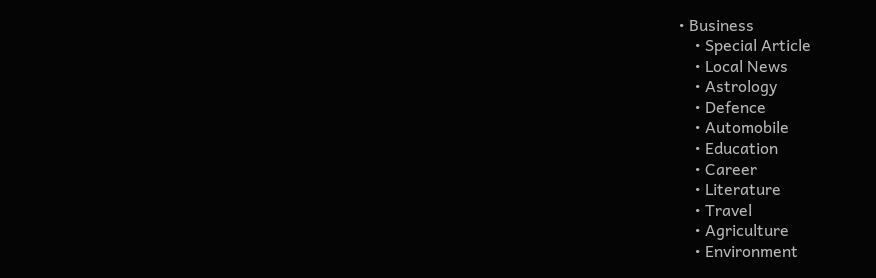• Business
    • Special Article
    • Local News
    • Astrology
    • Defence
    • Automobile
    • Education
    • Career
    • Literature
    • Travel
    • Agriculture
    • Environment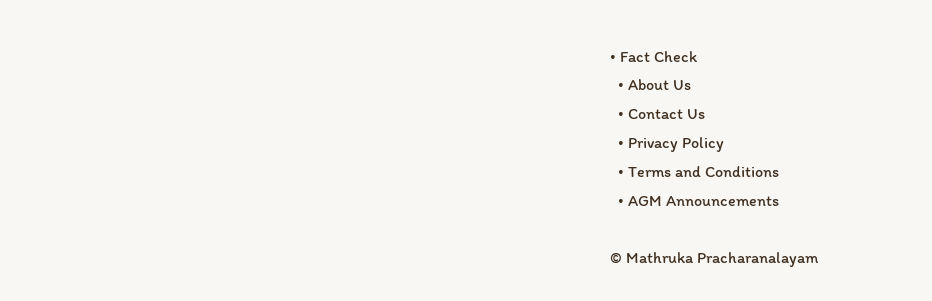• Fact Check
  • About Us
  • Contact Us
  • Privacy Policy
  • Terms and Conditions
  • AGM Announcements

© Mathruka Pracharanalayam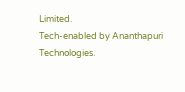Limited.
Tech-enabled by Ananthapuri Technologies.